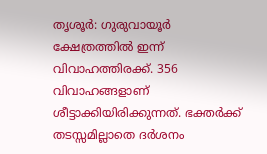തൃശൂർ: ഗുരുവായൂർ ക്ഷേത്രത്തിൽ ഇന്ന് വിവാഹത്തിരക്ക്. 356 വിവാഹങ്ങളാണ് ശീട്ടാക്കിയിരിക്കുന്നത്. ഭക്തർക്ക് തടസ്സമില്ലാതെ ദർശനം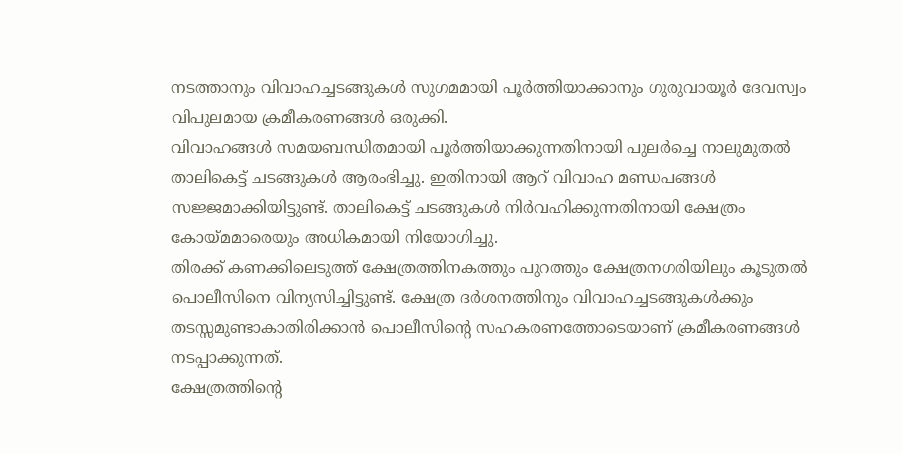നടത്താനും വിവാഹച്ചടങ്ങുകൾ സുഗമമായി പൂർത്തിയാക്കാനും ഗുരുവായൂർ ദേവസ്വം വിപുലമായ ക്രമീകരണങ്ങൾ ഒരുക്കി.
വിവാഹങ്ങൾ സമയബന്ധിതമായി പൂർത്തിയാക്കുന്നതിനായി പുലർച്ചെ നാലുമുതൽ താലികെട്ട് ചടങ്ങുകൾ ആരംഭിച്ചു. ഇതിനായി ആറ് വിവാഹ മണ്ഡപങ്ങൾ സജ്ജമാക്കിയിട്ടുണ്ട്. താലികെട്ട് ചടങ്ങുകൾ നിർവഹിക്കുന്നതിനായി ക്ഷേത്രം കോയ്മമാരെയും അധികമായി നിയോഗിച്ചു.
തിരക്ക് കണക്കിലെടുത്ത് ക്ഷേത്രത്തിനകത്തും പുറത്തും ക്ഷേത്രനഗരിയിലും കൂടുതൽ പൊലീസിനെ വിന്യസിച്ചിട്ടുണ്ട്. ക്ഷേത്ര ദർശനത്തിനും വിവാഹച്ചടങ്ങുകൾക്കും തടസ്സമുണ്ടാകാതിരിക്കാൻ പൊലീസിന്റെ സഹകരണത്തോടെയാണ് ക്രമീകരണങ്ങൾ നടപ്പാക്കുന്നത്.
ക്ഷേത്രത്തിന്റെ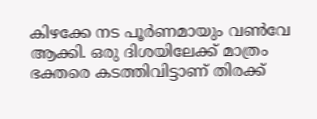കിഴക്കേ നട പൂർണമായും വൺവേ ആക്കി. ഒരു ദിശയിലേക്ക് മാത്രം ഭക്തരെ കടത്തിവിട്ടാണ് തിരക്ക്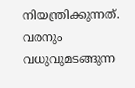നിയന്ത്രിക്കുന്നത്.
വരനും വധുവുമടങ്ങുന്ന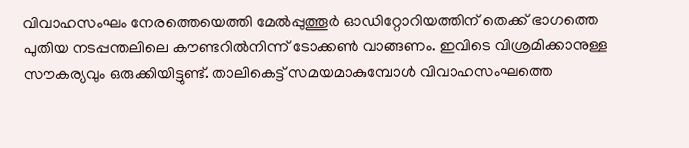വിവാഹസംഘം നേരത്തെയെത്തി മേൽപ്പുത്തൂർ ഓഡിറ്റോറിയത്തിന് തെക്ക് ഭാഗത്തെ പുതിയ നടപ്പന്തലിലെ കൗണ്ടറിൽനിന്ന് ടോക്കൺ വാങ്ങണം. ഇവിടെ വിശ്രമിക്കാനുള്ള സൗകര്യവും ഒരുക്കിയിട്ടുണ്ട്. താലികെട്ട് സമയമാകുമ്പോൾ വിവാഹസംഘത്തെ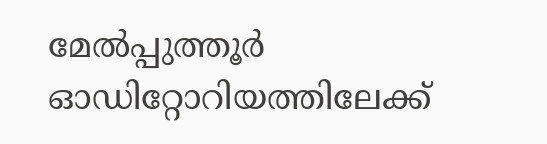മേൽപ്പുത്തൂർ ഓഡിറ്റോറിയത്തിലേക്ക്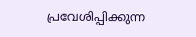പ്രവേശിപ്പിക്കുന്ന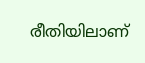രീതിയിലാണ്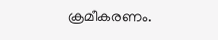ക്രമീകരണം.